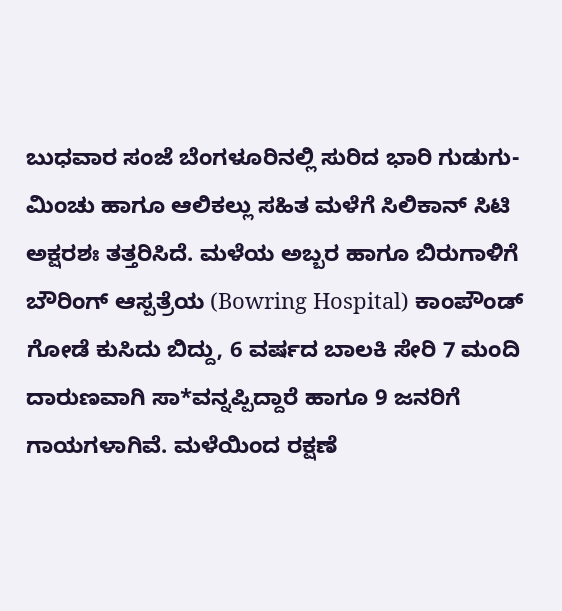ಬುಧವಾರ ಸಂಜೆ ಬೆಂಗಳೂರಿನಲ್ಲಿ ಸುರಿದ ಭಾರಿ ಗುಡುಗು-ಮಿಂಚು ಹಾಗೂ ಆಲಿಕಲ್ಲು ಸಹಿತ ಮಳೆಗೆ ಸಿಲಿಕಾನ್ ಸಿಟಿ ಅಕ್ಷರಶಃ ತತ್ತರಿಸಿದೆ. ಮಳೆಯ ಅಬ್ಬರ ಹಾಗೂ ಬಿರುಗಾಳಿಗೆ ಬೌರಿಂಗ್ ಆಸ್ಪತ್ರೆಯ (Bowring Hospital) ಕಾಂಪೌಂಡ್ ಗೋಡೆ ಕುಸಿದು ಬಿದ್ದು, 6 ವರ್ಷದ ಬಾಲಕಿ ಸೇರಿ 7 ಮಂದಿ ದಾರುಣವಾಗಿ ಸಾ*ವನ್ನಪ್ಪಿದ್ದಾರೆ ಹಾಗೂ 9 ಜನರಿಗೆ ಗಾಯಗಳಾಗಿವೆ. ಮಳೆಯಿಂದ ರಕ್ಷಣೆ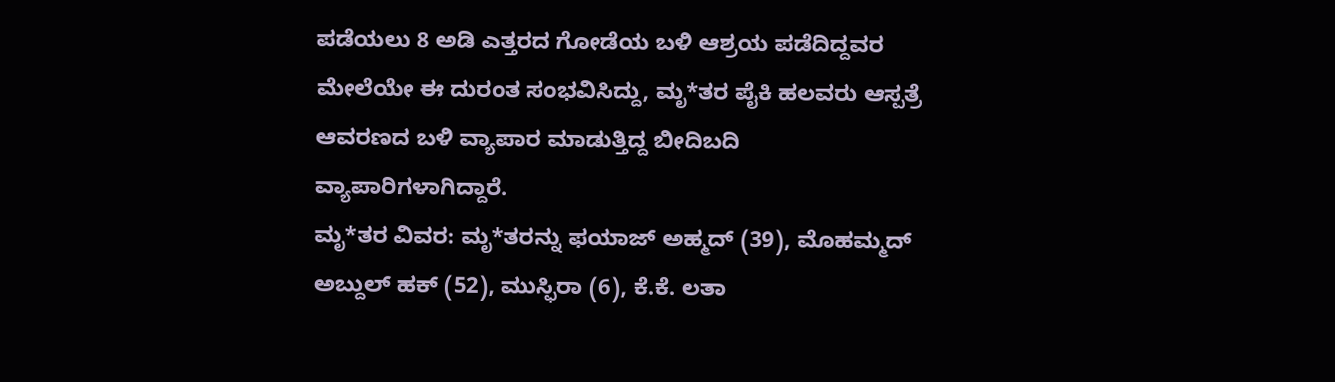ಪಡೆಯಲು 8 ಅಡಿ ಎತ್ತರದ ಗೋಡೆಯ ಬಳಿ ಆಶ್ರಯ ಪಡೆದಿದ್ದವರ ಮೇಲೆಯೇ ಈ ದುರಂತ ಸಂಭವಿಸಿದ್ದು, ಮೃ*ತರ ಪೈಕಿ ಹಲವರು ಆಸ್ಪತ್ರೆ ಆವರಣದ ಬಳಿ ವ್ಯಾಪಾರ ಮಾಡುತ್ತಿದ್ದ ಬೀದಿಬದಿ ವ್ಯಾಪಾರಿಗಳಾಗಿದ್ದಾರೆ.
ಮೃ*ತರ ವಿವರ: ಮೃ*ತರನ್ನು ಫಯಾಜ್ ಅಹ್ಮದ್ (39), ಮೊಹಮ್ಮದ್ ಅಬ್ದುಲ್ ಹಕ್ (52), ಮುಸ್ಫಿರಾ (6), ಕೆ.ಕೆ. ಲತಾ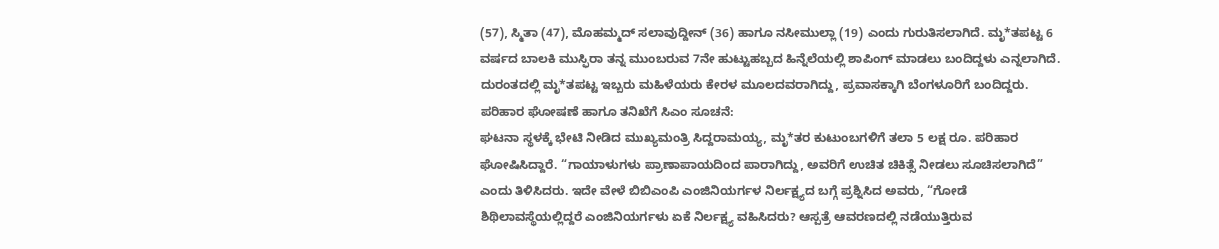(57), ಸ್ಮಿತಾ (47), ಮೊಹಮ್ಮದ್ ಸಲಾವುದ್ದೀನ್ (36) ಹಾಗೂ ನಸೀಮುಲ್ಲಾ (19) ಎಂದು ಗುರುತಿಸಲಾಗಿದೆ. ಮೃ*ತಪಟ್ಟ 6 ವರ್ಷದ ಬಾಲಕಿ ಮುಸ್ಫಿರಾ ತನ್ನ ಮುಂಬರುವ 7ನೇ ಹುಟ್ಟುಹಬ್ಬದ ಹಿನ್ನೆಲೆಯಲ್ಲಿ ಶಾಪಿಂಗ್ ಮಾಡಲು ಬಂದಿದ್ದಳು ಎನ್ನಲಾಗಿದೆ. ದುರಂತದಲ್ಲಿ ಮೃ*ತಪಟ್ಟ ಇಬ್ಬರು ಮಹಿಳೆಯರು ಕೇರಳ ಮೂಲದವರಾಗಿದ್ದು, ಪ್ರವಾಸಕ್ಕಾಗಿ ಬೆಂಗಳೂರಿಗೆ ಬಂದಿದ್ದರು.
ಪರಿಹಾರ ಘೋಷಣೆ ಹಾಗೂ ತನಿಖೆಗೆ ಸಿಎಂ ಸೂಚನೆ:
ಘಟನಾ ಸ್ಥಳಕ್ಕೆ ಭೇಟಿ ನೀಡಿದ ಮುಖ್ಯಮಂತ್ರಿ ಸಿದ್ದರಾಮಯ್ಯ, ಮೃ*ತರ ಕುಟುಂಬಗಳಿಗೆ ತಲಾ 5 ಲಕ್ಷ ರೂ. ಪರಿಹಾರ ಘೋಷಿಸಿದ್ದಾರೆ. “ಗಾಯಾಳುಗಳು ಪ್ರಾಣಾಪಾಯದಿಂದ ಪಾರಾಗಿದ್ದು, ಅವರಿಗೆ ಉಚಿತ ಚಿಕಿತ್ಸೆ ನೀಡಲು ಸೂಚಿಸಲಾಗಿದೆ” ಎಂದು ತಿಳಿಸಿದರು. ಇದೇ ವೇಳೆ ಬಿಬಿಎಂಪಿ ಎಂಜಿನಿಯರ್ಗಳ ನಿರ್ಲಕ್ಷ್ಯದ ಬಗ್ಗೆ ಪ್ರಶ್ನಿಸಿದ ಅವರು, “ಗೋಡೆ ಶಿಥಿಲಾವಸ್ಥೆಯಲ್ಲಿದ್ದರೆ ಎಂಜಿನಿಯರ್ಗಳು ಏಕೆ ನಿರ್ಲಕ್ಷ್ಯ ವಹಿಸಿದರು? ಆಸ್ಪತ್ರೆ ಆವರಣದಲ್ಲಿ ನಡೆಯುತ್ತಿರುವ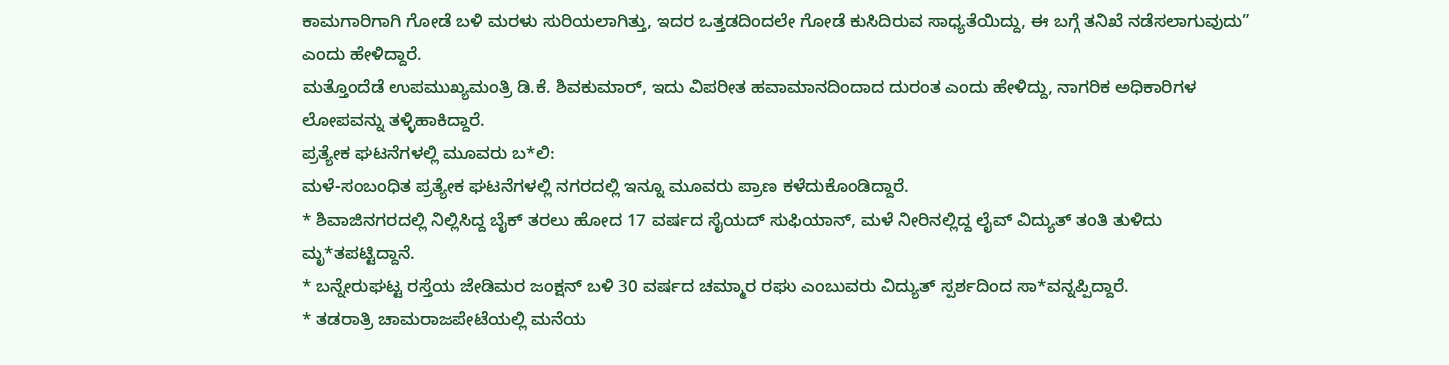ಕಾಮಗಾರಿಗಾಗಿ ಗೋಡೆ ಬಳಿ ಮರಳು ಸುರಿಯಲಾಗಿತ್ತು, ಇದರ ಒತ್ತಡದಿಂದಲೇ ಗೋಡೆ ಕುಸಿದಿರುವ ಸಾಧ್ಯತೆಯಿದ್ದು, ಈ ಬಗ್ಗೆ ತನಿಖೆ ನಡೆಸಲಾಗುವುದು” ಎಂದು ಹೇಳಿದ್ದಾರೆ.
ಮತ್ತೊಂದೆಡೆ ಉಪಮುಖ್ಯಮಂತ್ರಿ ಡಿ.ಕೆ. ಶಿವಕುಮಾರ್, ಇದು ವಿಪರೀತ ಹವಾಮಾನದಿಂದಾದ ದುರಂತ ಎಂದು ಹೇಳಿದ್ದು, ನಾಗರಿಕ ಅಧಿಕಾರಿಗಳ ಲೋಪವನ್ನು ತಳ್ಳಿಹಾಕಿದ್ದಾರೆ.
ಪ್ರತ್ಯೇಕ ಘಟನೆಗಳಲ್ಲಿ ಮೂವರು ಬ*ಲಿ:
ಮಳೆ-ಸಂಬಂಧಿತ ಪ್ರತ್ಯೇಕ ಘಟನೆಗಳಲ್ಲಿ ನಗರದಲ್ಲಿ ಇನ್ನೂ ಮೂವರು ಪ್ರಾಣ ಕಳೆದುಕೊಂಡಿದ್ದಾರೆ.
* ಶಿವಾಜಿನಗರದಲ್ಲಿ ನಿಲ್ಲಿಸಿದ್ದ ಬೈಕ್ ತರಲು ಹೋದ 17 ವರ್ಷದ ಸೈಯದ್ ಸುಫಿಯಾನ್, ಮಳೆ ನೀರಿನಲ್ಲಿದ್ದ ಲೈವ್ ವಿದ್ಯುತ್ ತಂತಿ ತುಳಿದು ಮೃ*ತಪಟ್ಟಿದ್ದಾನೆ.
* ಬನ್ನೇರುಘಟ್ಟ ರಸ್ತೆಯ ಜೇಡಿಮರ ಜಂಕ್ಷನ್ ಬಳಿ 30 ವರ್ಷದ ಚಮ್ಮಾರ ರಘು ಎಂಬುವರು ವಿದ್ಯುತ್ ಸ್ಪರ್ಶದಿಂದ ಸಾ*ವನ್ನಪ್ಪಿದ್ದಾರೆ.
* ತಡರಾತ್ರಿ ಚಾಮರಾಜಪೇಟೆಯಲ್ಲಿ ಮನೆಯ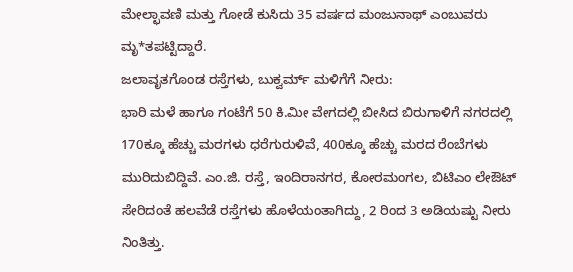ಮೇಲ್ಛಾವಣಿ ಮತ್ತು ಗೋಡೆ ಕುಸಿದು 35 ವರ್ಷದ ಮಂಜುನಾಥ್ ಎಂಬುವರು ಮೃ*ತಪಟ್ಟಿದ್ದಾರೆ.
ಜಲಾವೃತಗೊಂಡ ರಸ್ತೆಗಳು, ಬುಕ್ವರ್ಮ್ ಮಳಿಗೆಗೆ ನೀರು:
ಭಾರಿ ಮಳೆ ಹಾಗೂ ಗಂಟೆಗೆ 50 ಕಿ.ಮೀ ವೇಗದಲ್ಲಿ ಬೀಸಿದ ಬಿರುಗಾಳಿಗೆ ನಗರದಲ್ಲಿ 170ಕ್ಕೂ ಹೆಚ್ಚು ಮರಗಳು ಧರೆಗುರುಳಿವೆ, 400ಕ್ಕೂ ಹೆಚ್ಚು ಮರದ ರೆಂಬೆಗಳು ಮುರಿದುಬಿದ್ದಿವೆ. ಎಂ.ಜಿ. ರಸ್ತೆ, ಇಂದಿರಾನಗರ, ಕೋರಮಂಗಲ, ಬಿಟಿಎಂ ಲೇಔಟ್ ಸೇರಿದಂತೆ ಹಲವೆಡೆ ರಸ್ತೆಗಳು ಹೊಳೆಯಂತಾಗಿದ್ದು, 2 ರಿಂದ 3 ಅಡಿಯಷ್ಟು ನೀರು ನಿಂತಿತ್ತು.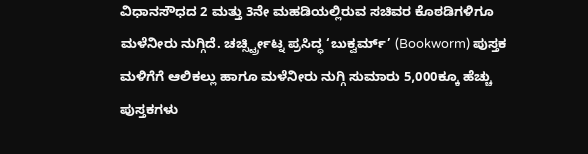ವಿಧಾನಸೌಧದ 2 ಮತ್ತು 3ನೇ ಮಹಡಿಯಲ್ಲಿರುವ ಸಚಿವರ ಕೊಠಡಿಗಳಿಗೂ ಮಳೆನೀರು ನುಗ್ಗಿದೆ. ಚರ್ಚ್ಸ್ಟ್ರೀಟ್ನ ಪ್ರಸಿದ್ಧ ‘ಬುಕ್ವರ್ಮ್’ (Bookworm) ಪುಸ್ತಕ ಮಳಿಗೆಗೆ ಆಲಿಕಲ್ಲು ಹಾಗೂ ಮಳೆನೀರು ನುಗ್ಗಿ ಸುಮಾರು 5,000ಕ್ಕೂ ಹೆಚ್ಚು ಪುಸ್ತಕಗಳು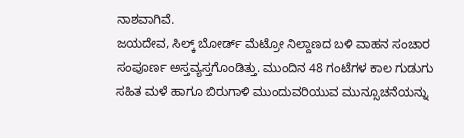ನಾಶವಾಗಿವೆ.
ಜಯದೇವ, ಸಿಲ್ಕ್ ಬೋರ್ಡ್ ಮೆಟ್ರೋ ನಿಲ್ದಾಣದ ಬಳಿ ವಾಹನ ಸಂಚಾರ ಸಂಪೂರ್ಣ ಅಸ್ತವ್ಯಸ್ತಗೊಂಡಿತ್ತು. ಮುಂದಿನ 48 ಗಂಟೆಗಳ ಕಾಲ ಗುಡುಗು ಸಹಿತ ಮಳೆ ಹಾಗೂ ಬಿರುಗಾಳಿ ಮುಂದುವರಿಯುವ ಮುನ್ಸೂಚನೆಯನ್ನು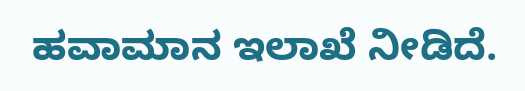ಹವಾಮಾನ ಇಲಾಖೆ ನೀಡಿದೆ.